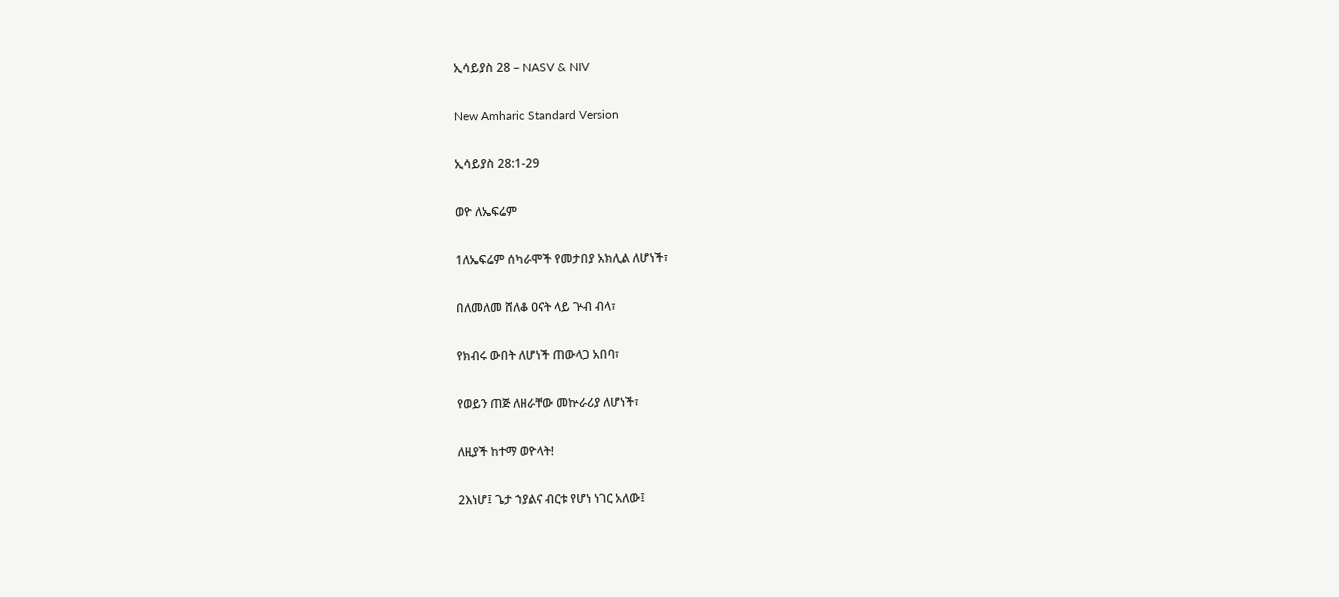ኢሳይያስ 28 – NASV & NIV

New Amharic Standard Version

ኢሳይያስ 28:1-29

ወዮ ለኤፍሬም

1ለኤፍሬም ሰካራሞች የመታበያ አክሊል ለሆነች፣

በለመለመ ሸለቆ ዐናት ላይ ጕብ ብላ፣

የክብሩ ውበት ለሆነች ጠውላጋ አበባ፣

የወይን ጠጅ ለዘራቸው መኵራሪያ ለሆነች፣

ለዚያች ከተማ ወዮላት!

2እነሆ፤ ጌታ ኀያልና ብርቱ የሆነ ነገር አለው፤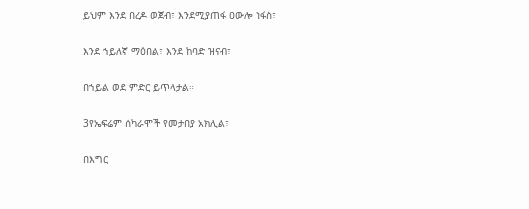ይህም እንደ በረዶ ወጀብ፣ እንደሚያጠፋ ዐውሎ ነፋስ፣

እንደ ኀይለኛ ማዕበል፣ እንደ ከባድ ዝናብ፣

በኀይል ወደ ምድር ይጥላታል።

3የኤፍሬም ሰካራሞች የመታበያ አክሊል፣

በእግር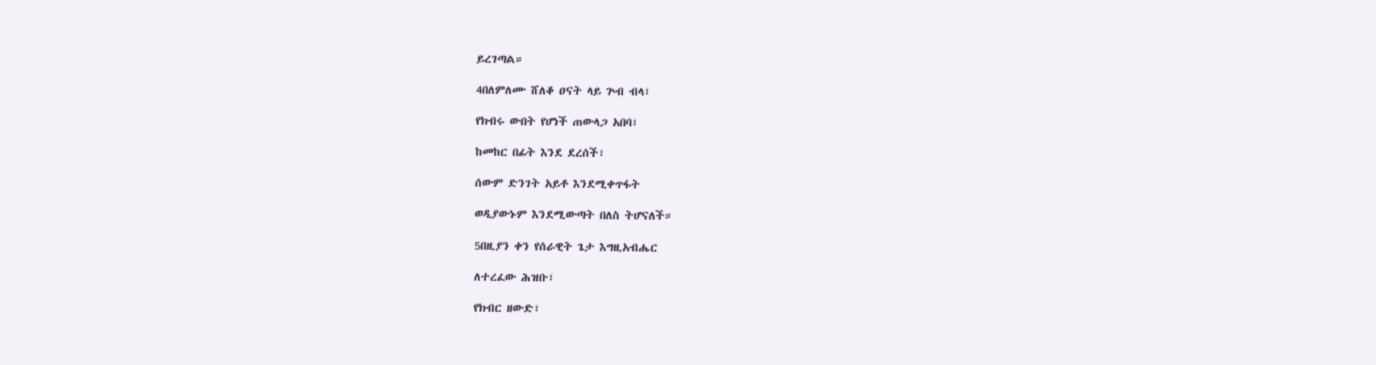ይረገጣል።

4በለምለሙ ሸለቆ ዐናት ላይ ጕብ ብላ፣

የክብሩ ውበት የሆነች ጠውላጋ አበባ፣

ከመከር በፊት እንደ ደረሰች፣

ሰውም ድንገት አይቶ እንደሚቀጥፋት

ወዲያውኑም እንደሚውጣት በለስ ትሆናለች።

5በዚያን ቀን የሰራዊት ጌታ እግዚአብሔር

ለተረፈው ሕዝቡ፣

የክብር ዘውድ፣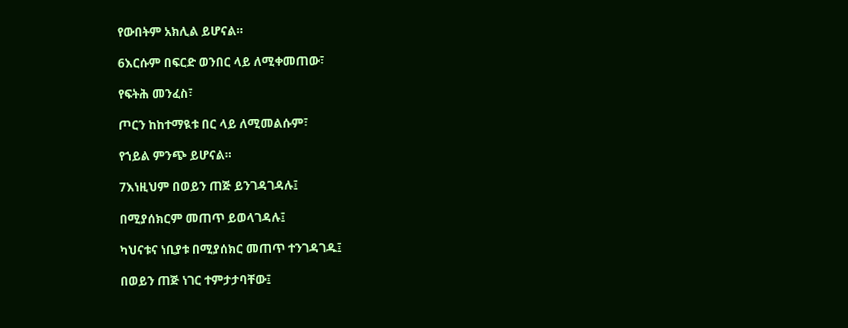የውበትም አክሊል ይሆናል።

6እርሱም በፍርድ ወንበር ላይ ለሚቀመጠው፣

የፍትሕ መንፈስ፣

ጦርን ከከተማዪቱ በር ላይ ለሚመልሱም፣

የኀይል ምንጭ ይሆናል።

7እነዚህም በወይን ጠጅ ይንገዳገዳሉ፤

በሚያሰክርም መጠጥ ይወላገዳሉ፤

ካህናቱና ነቢያቱ በሚያሰክር መጠጥ ተንገዳገዱ፤

በወይን ጠጅ ነገር ተምታታባቸው፤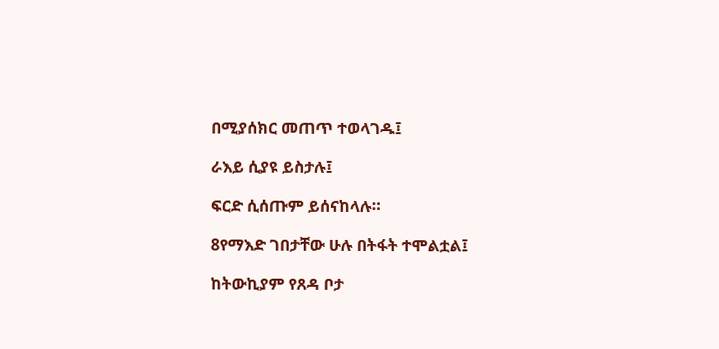በሚያሰክር መጠጥ ተወላገዱ፤

ራእይ ሲያዩ ይስታሉ፤

ፍርድ ሲሰጡም ይሰናከላሉ።

8የማእድ ገበታቸው ሁሉ በትፋት ተሞልቷል፤

ከትውኪያም የጸዳ ቦታ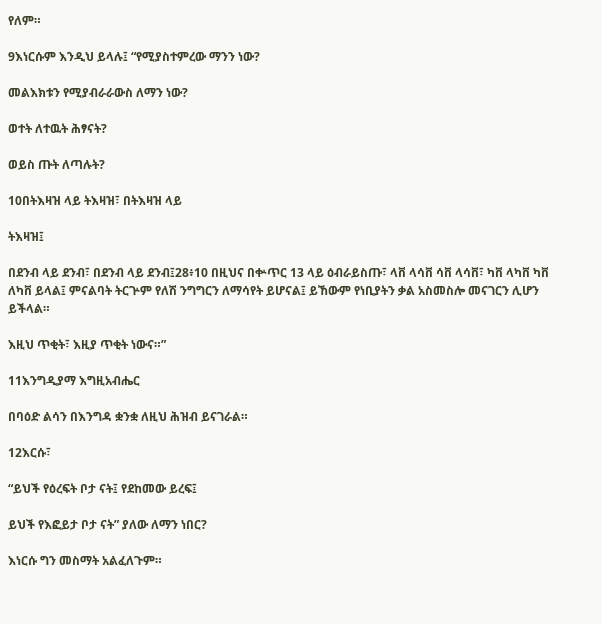የለም።

9እነርሱም እንዲህ ይላሉ፤ “የሚያስተምረው ማንን ነው?

መልእክቱን የሚያብራራውስ ለማን ነው?

ወተት ለተዉት ሕፃናት?

ወይስ ጡት ለጣሉት?

10በትእዛዝ ላይ ትእዛዝ፣ በትእዛዝ ላይ

ትእዛዝ፤

በደንብ ላይ ደንብ፣ በደንብ ላይ ደንብ፤28፥10 በዚህና በቍጥር 13 ላይ ዕብራይስጡ፣ ላቨ ላሳቨ ሳቨ ላሳቨ፣ ካቨ ላካቨ ካቨ ለካቨ ይላል፤ ምናልባት ትርጕም የለሽ ንግግርን ለማሳየት ይሆናል፤ ይኸውም የነቢያትን ቃል አስመስሎ መናገርን ሊሆን ይችላል።

እዚህ ጥቂት፣ እዚያ ጥቂት ነውና።”

11እንግዲያማ እግዚአብሔር

በባዕድ ልሳን በእንግዳ ቋንቋ ለዚህ ሕዝብ ይናገራል።

12እርሱ፣

“ይህች የዕረፍት ቦታ ናት፤ የደከመው ይረፍ፤

ይህች የእፎይታ ቦታ ናት” ያለው ለማን ነበር?

እነርሱ ግን መስማት አልፈለጉም።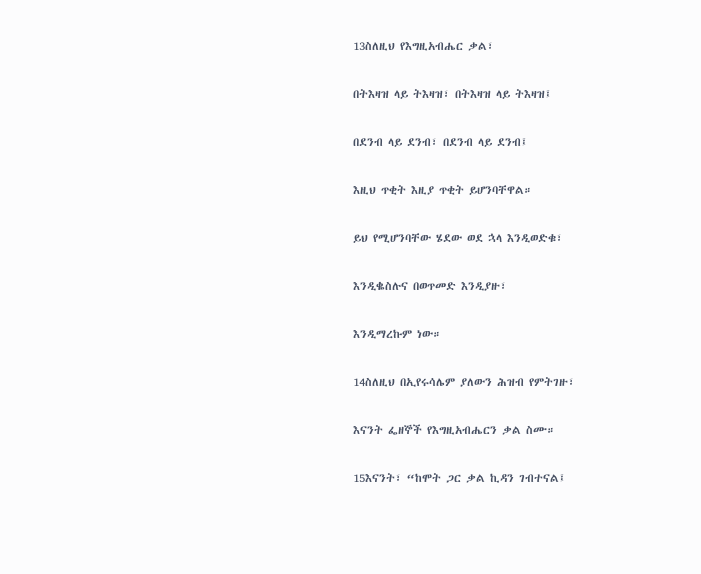13ስለዚህ የእግዚአብሔር ቃል፣

በትእዛዝ ላይ ትእዛዝ፣ በትእዛዝ ላይ ትእዛዝ፤

በደንብ ላይ ደንብ፣ በደንብ ላይ ደንብ፤

እዚህ ጥቂት እዚያ ጥቂት ይሆንባቸዋል።

ይህ የሚሆንባቸው ሄደው ወደ ኋላ እንዲወድቁ፣

እንዲቈስሉና በወጥመድ እንዲያዙ፣

እንዲማረኩም ነው።

14ስለዚህ በኢየሩሳሌም ያለውን ሕዝብ የምትገዙ፣

እናንት ፌዘኞች የእግዚአብሔርን ቃል ስሙ።

15እናንት፣ “ከሞት ጋር ቃል ኪዳን ገብተናል፤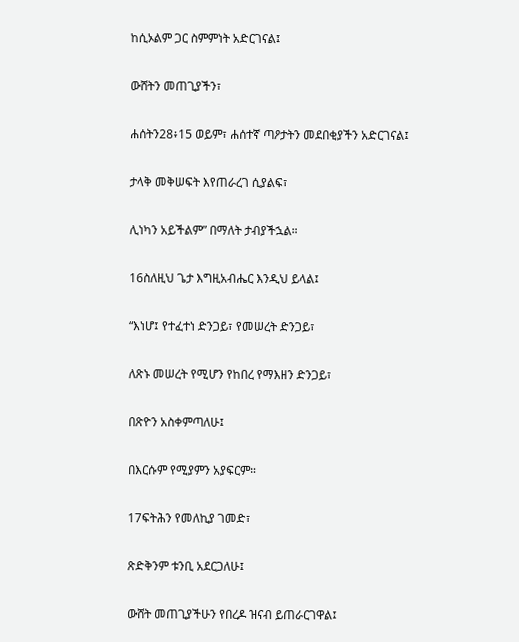ከሲኦልም ጋር ስምምነት አድርገናል፤

ውሸትን መጠጊያችን፣

ሐሰትን28፥15 ወይም፣ ሐሰተኛ ጣዖታትን መደበቂያችን አድርገናል፤

ታላቅ መቅሠፍት እየጠራረገ ሲያልፍ፣

ሊነካን አይችልም” በማለት ታብያችኋል።

16ስለዚህ ጌታ እግዚአብሔር እንዲህ ይላል፤

“እነሆ፤ የተፈተነ ድንጋይ፣ የመሠረት ድንጋይ፣

ለጽኑ መሠረት የሚሆን የከበረ የማእዘን ድንጋይ፣

በጽዮን አስቀምጣለሁ፤

በእርሱም የሚያምን አያፍርም።

17ፍትሕን የመለኪያ ገመድ፣

ጽድቅንም ቱንቢ አደርጋለሁ፤

ውሸት መጠጊያችሁን የበረዶ ዝናብ ይጠራርገዋል፤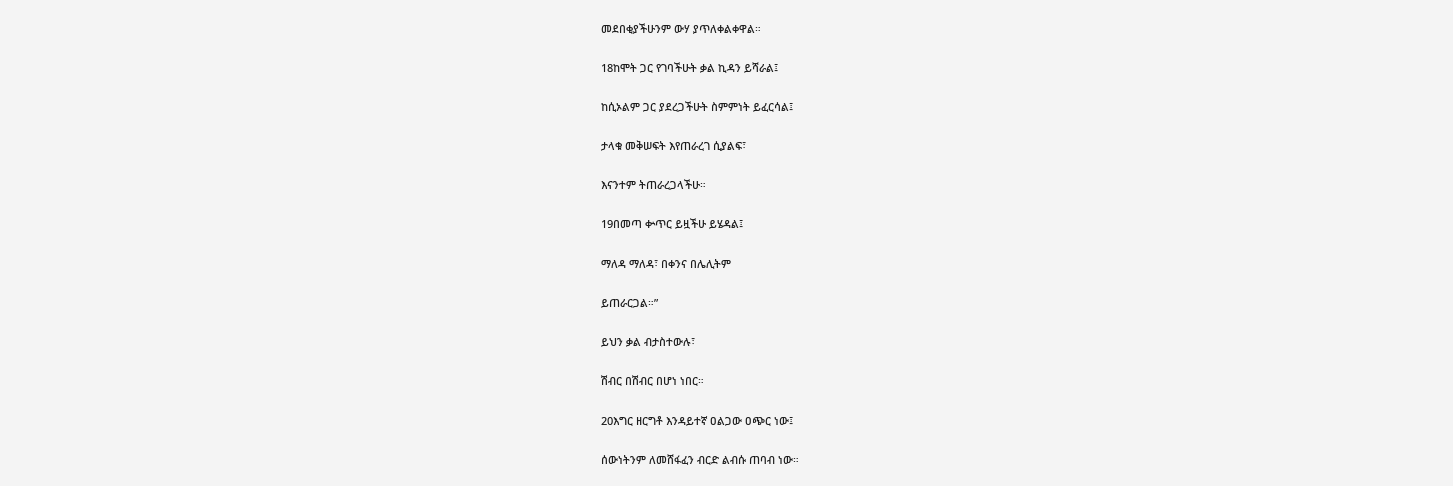መደበቂያችሁንም ውሃ ያጥለቀልቀዋል።

18ከሞት ጋር የገባችሁት ቃል ኪዳን ይሻራል፤

ከሲኦልም ጋር ያደረጋችሁት ስምምነት ይፈርሳል፤

ታላቁ መቅሠፍት እየጠራረገ ሲያልፍ፣

እናንተም ትጠራረጋላችሁ።

19በመጣ ቍጥር ይዟችሁ ይሄዳል፤

ማለዳ ማለዳ፣ በቀንና በሌሊትም

ይጠራርጋል።”

ይህን ቃል ብታስተውሉ፣

ሽብር በሽብር በሆነ ነበር።

20እግር ዘርግቶ እንዳይተኛ ዐልጋው ዐጭር ነው፤

ሰውነትንም ለመሸፋፈን ብርድ ልብሱ ጠባብ ነው።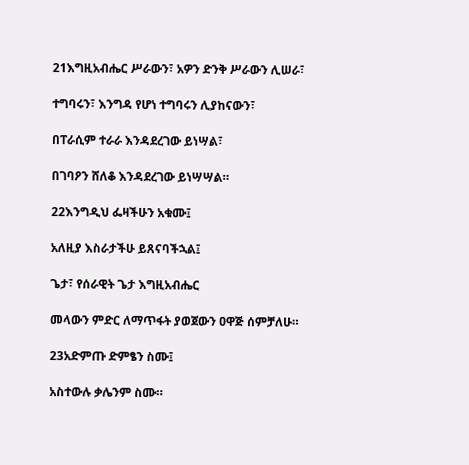21እግዚአብሔር ሥራውን፣ አዎን ድንቅ ሥራውን ሊሠራ፣

ተግባሩን፣ እንግዳ የሆነ ተግባሩን ሊያከናውን፣

በፐራሲም ተራራ እንዳደረገው ይነሣል፣

በገባዖን ሸለቆ እንዳደረገው ይነሣሣል።

22እንግዲህ ፌዛችሁን አቁሙ፤

አለዚያ እስራታችሁ ይጸናባችኋል፤

ጌታ፣ የሰራዊት ጌታ እግዚአብሔር

መላውን ምድር ለማጥፋት ያወጀውን ዐዋጅ ሰምቻለሁ።

23አድምጡ ድምፄን ስሙ፤

አስተውሉ ቃሌንም ስሙ።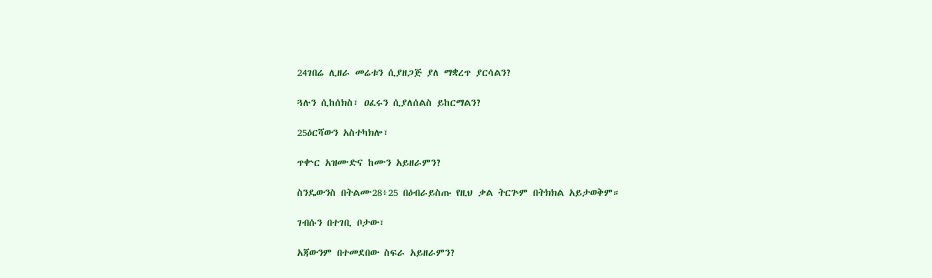24ገበሬ ሊዘራ መሬቱን ሲያዘጋጅ ያለ ማቋረጥ ያርሳልን?

ጓሉን ሲከሰክስ፣ ዐፈሩን ሲያለሰልስ ይከርማልን?

25ዕርሻውን አስተካክሎ፣

ጥቍር አዝሙድና ከሙን አይዘራምን?

ስንዴውንስ በትልሙ28፥25 በዕብራይስጡ የዚህ ቃል ትርጕም በትክክል አይታወቅም።

ገብሱን በተገቢ ቦታው፣

አጃውንም በተመደበው ስፍራ አይዘራምን?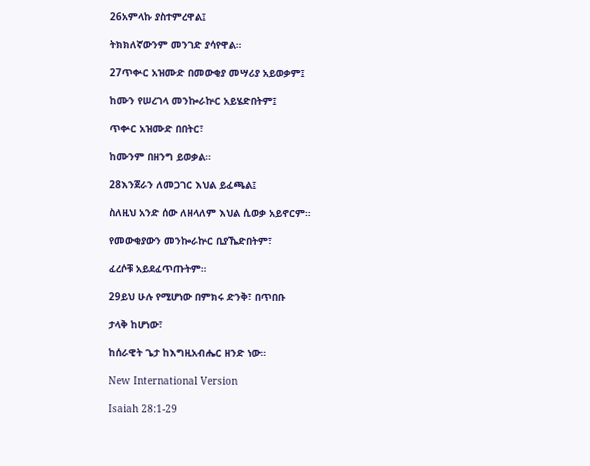26አምላኩ ያስተምረዋል፤

ትክክለኛውንም መንገድ ያሳየዋል።

27ጥቍር አዝሙድ በመውቂያ መሣሪያ አይወቃም፤

ከሙን የሠረገላ መንኰራኵር አይሄድበትም፤

ጥቍር አዝሙድ በበትር፣

ከሙንም በዘንግ ይወቃል።

28እንጀራን ለመጋገር እህል ይፈጫል፤

ስለዚህ አንድ ሰው ለዘላለም እህል ሲወቃ አይኖርም።

የመውቂያውን መንኰራኵር ቢያኼድበትም፣

ፈረሶቹ አይደፈጥጡትም።

29ይህ ሁሉ የሚሆነው በምክሩ ድንቅ፣ በጥበቡ

ታላቅ ከሆነው፣

ከሰራዊት ጌታ ከእግዚአብሔር ዘንድ ነው።

New International Version

Isaiah 28:1-29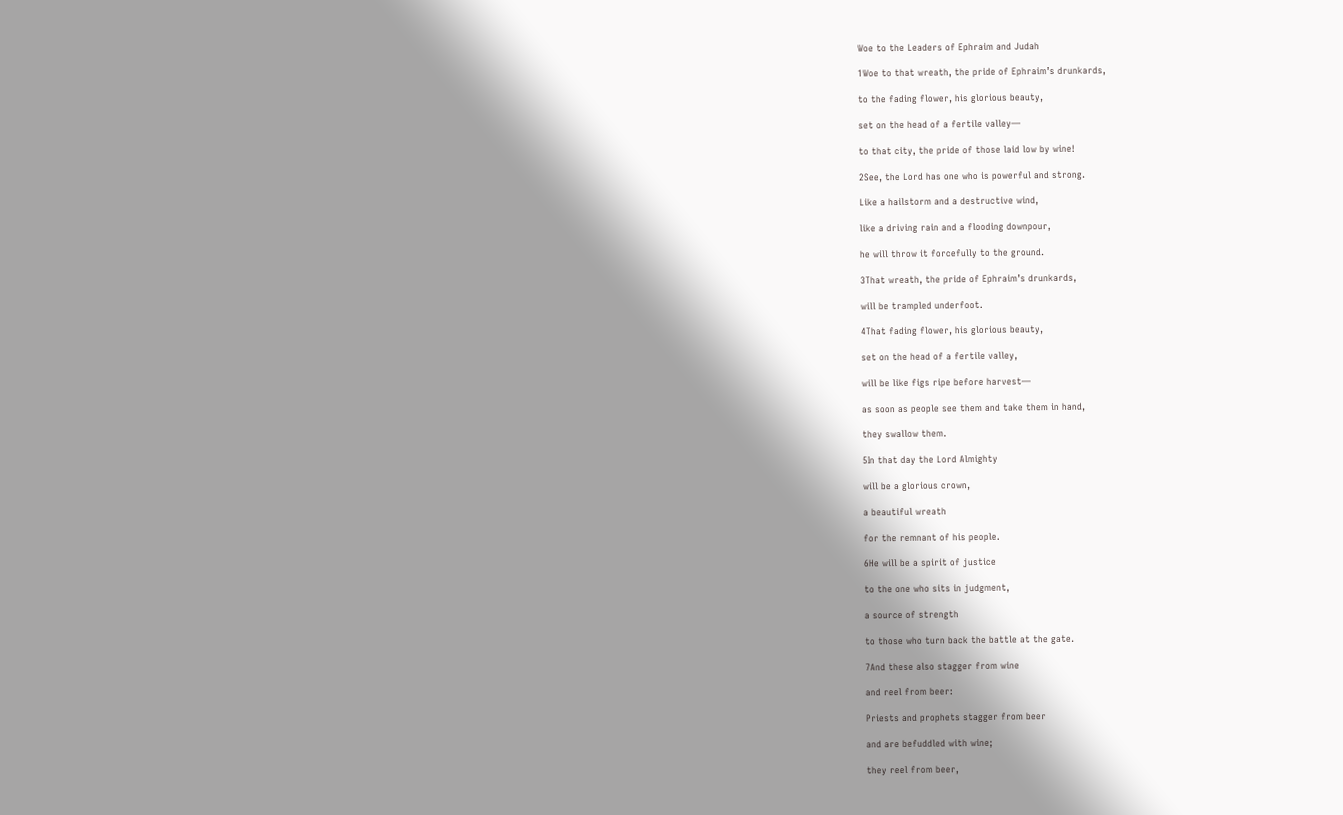Woe to the Leaders of Ephraim and Judah

1Woe to that wreath, the pride of Ephraim’s drunkards,

to the fading flower, his glorious beauty,

set on the head of a fertile valley—

to that city, the pride of those laid low by wine!

2See, the Lord has one who is powerful and strong.

Like a hailstorm and a destructive wind,

like a driving rain and a flooding downpour,

he will throw it forcefully to the ground.

3That wreath, the pride of Ephraim’s drunkards,

will be trampled underfoot.

4That fading flower, his glorious beauty,

set on the head of a fertile valley,

will be like figs ripe before harvest—

as soon as people see them and take them in hand,

they swallow them.

5In that day the Lord Almighty

will be a glorious crown,

a beautiful wreath

for the remnant of his people.

6He will be a spirit of justice

to the one who sits in judgment,

a source of strength

to those who turn back the battle at the gate.

7And these also stagger from wine

and reel from beer:

Priests and prophets stagger from beer

and are befuddled with wine;

they reel from beer,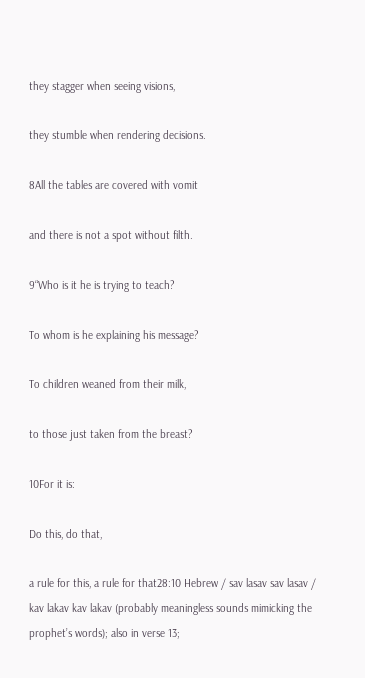they stagger when seeing visions,

they stumble when rendering decisions.

8All the tables are covered with vomit

and there is not a spot without filth.

9“Who is it he is trying to teach?

To whom is he explaining his message?

To children weaned from their milk,

to those just taken from the breast?

10For it is:

Do this, do that,

a rule for this, a rule for that28:10 Hebrew / sav lasav sav lasav / kav lakav kav lakav (probably meaningless sounds mimicking the prophet’s words); also in verse 13;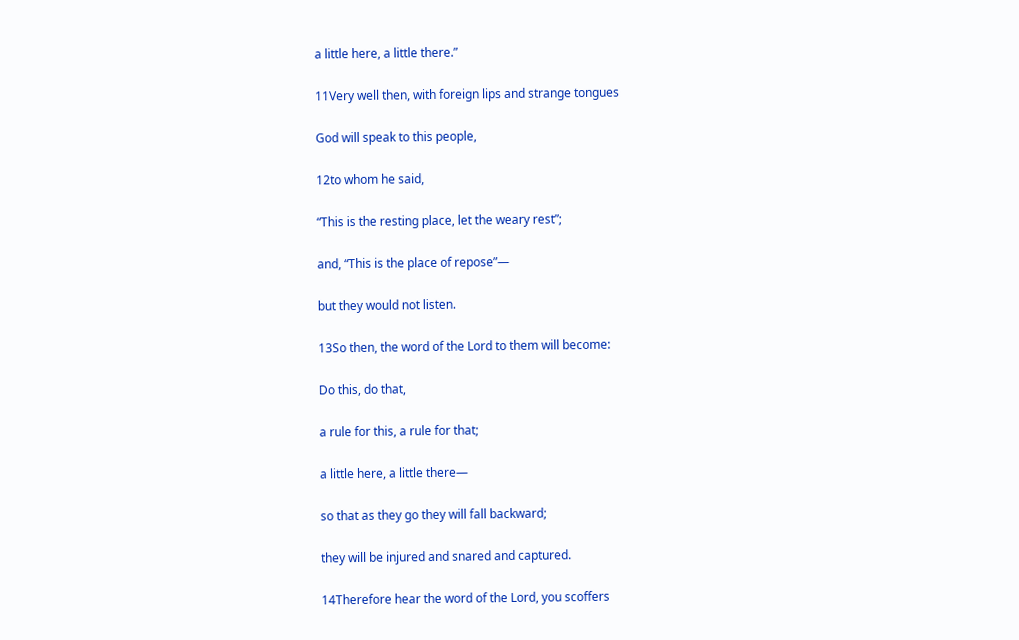a little here, a little there.”

11Very well then, with foreign lips and strange tongues

God will speak to this people,

12to whom he said,

“This is the resting place, let the weary rest”;

and, “This is the place of repose”—

but they would not listen.

13So then, the word of the Lord to them will become:

Do this, do that,

a rule for this, a rule for that;

a little here, a little there—

so that as they go they will fall backward;

they will be injured and snared and captured.

14Therefore hear the word of the Lord, you scoffers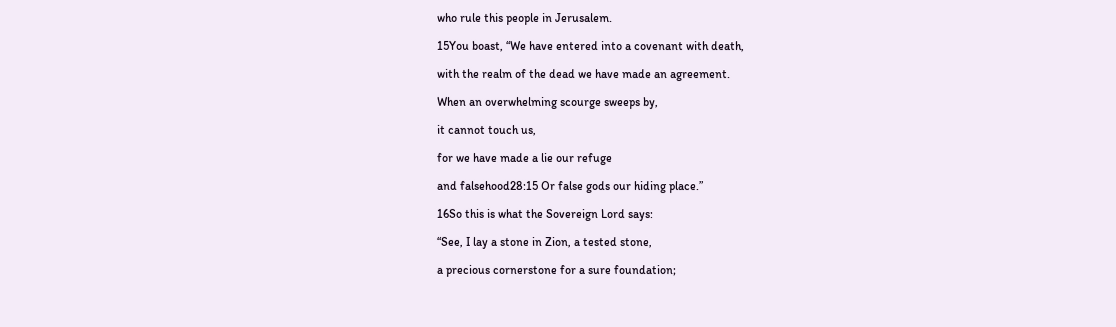who rule this people in Jerusalem.

15You boast, “We have entered into a covenant with death,

with the realm of the dead we have made an agreement.

When an overwhelming scourge sweeps by,

it cannot touch us,

for we have made a lie our refuge

and falsehood28:15 Or false gods our hiding place.”

16So this is what the Sovereign Lord says:

“See, I lay a stone in Zion, a tested stone,

a precious cornerstone for a sure foundation;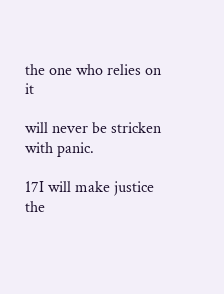the one who relies on it

will never be stricken with panic.

17I will make justice the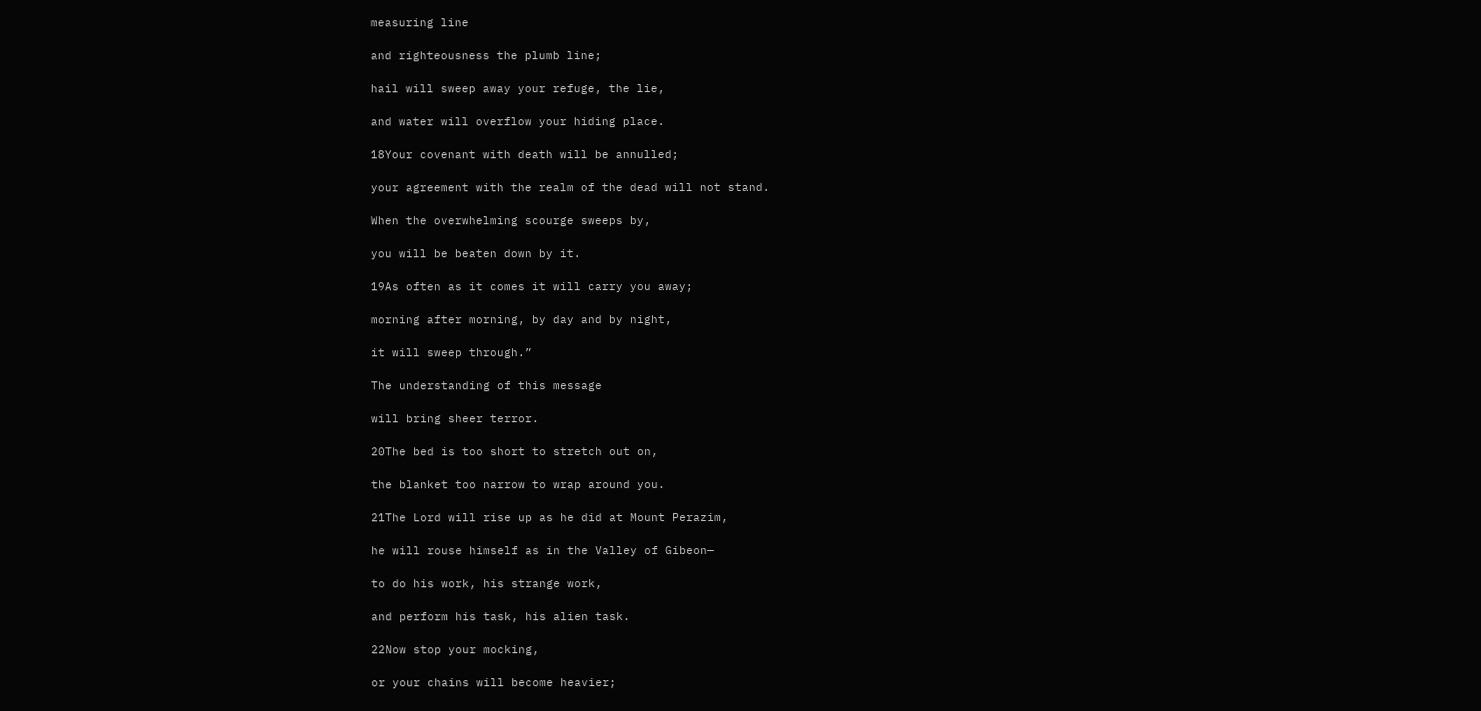measuring line

and righteousness the plumb line;

hail will sweep away your refuge, the lie,

and water will overflow your hiding place.

18Your covenant with death will be annulled;

your agreement with the realm of the dead will not stand.

When the overwhelming scourge sweeps by,

you will be beaten down by it.

19As often as it comes it will carry you away;

morning after morning, by day and by night,

it will sweep through.”

The understanding of this message

will bring sheer terror.

20The bed is too short to stretch out on,

the blanket too narrow to wrap around you.

21The Lord will rise up as he did at Mount Perazim,

he will rouse himself as in the Valley of Gibeon—

to do his work, his strange work,

and perform his task, his alien task.

22Now stop your mocking,

or your chains will become heavier;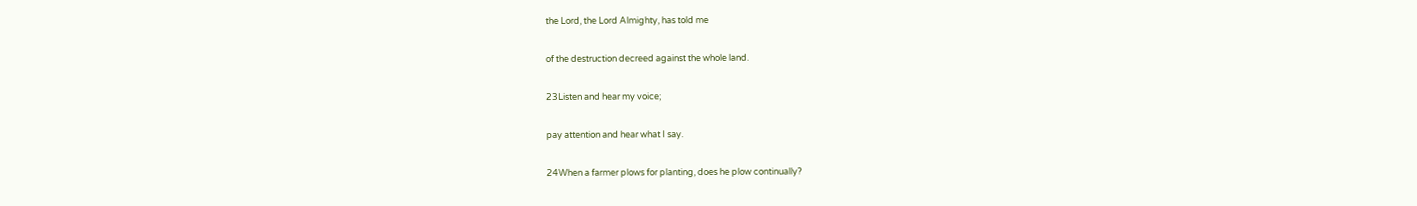the Lord, the Lord Almighty, has told me

of the destruction decreed against the whole land.

23Listen and hear my voice;

pay attention and hear what I say.

24When a farmer plows for planting, does he plow continually?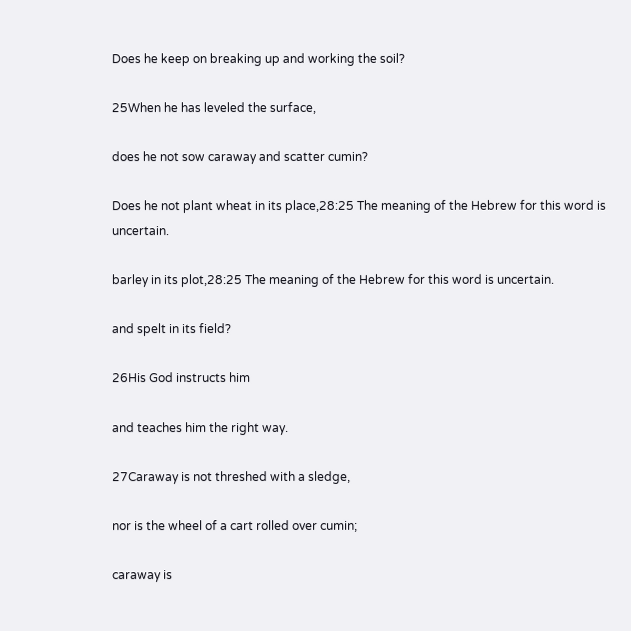Does he keep on breaking up and working the soil?

25When he has leveled the surface,

does he not sow caraway and scatter cumin?

Does he not plant wheat in its place,28:25 The meaning of the Hebrew for this word is uncertain.

barley in its plot,28:25 The meaning of the Hebrew for this word is uncertain.

and spelt in its field?

26His God instructs him

and teaches him the right way.

27Caraway is not threshed with a sledge,

nor is the wheel of a cart rolled over cumin;

caraway is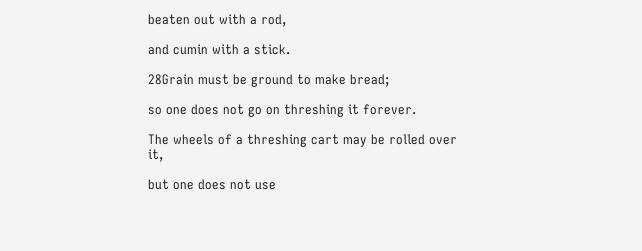beaten out with a rod,

and cumin with a stick.

28Grain must be ground to make bread;

so one does not go on threshing it forever.

The wheels of a threshing cart may be rolled over it,

but one does not use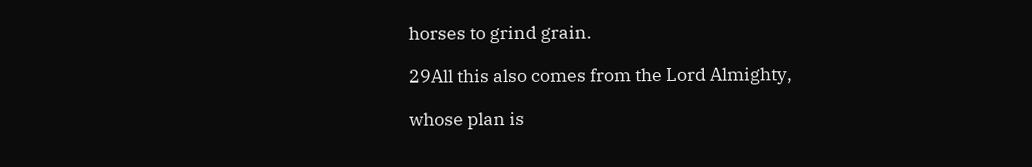horses to grind grain.

29All this also comes from the Lord Almighty,

whose plan is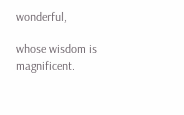wonderful,

whose wisdom is magnificent.